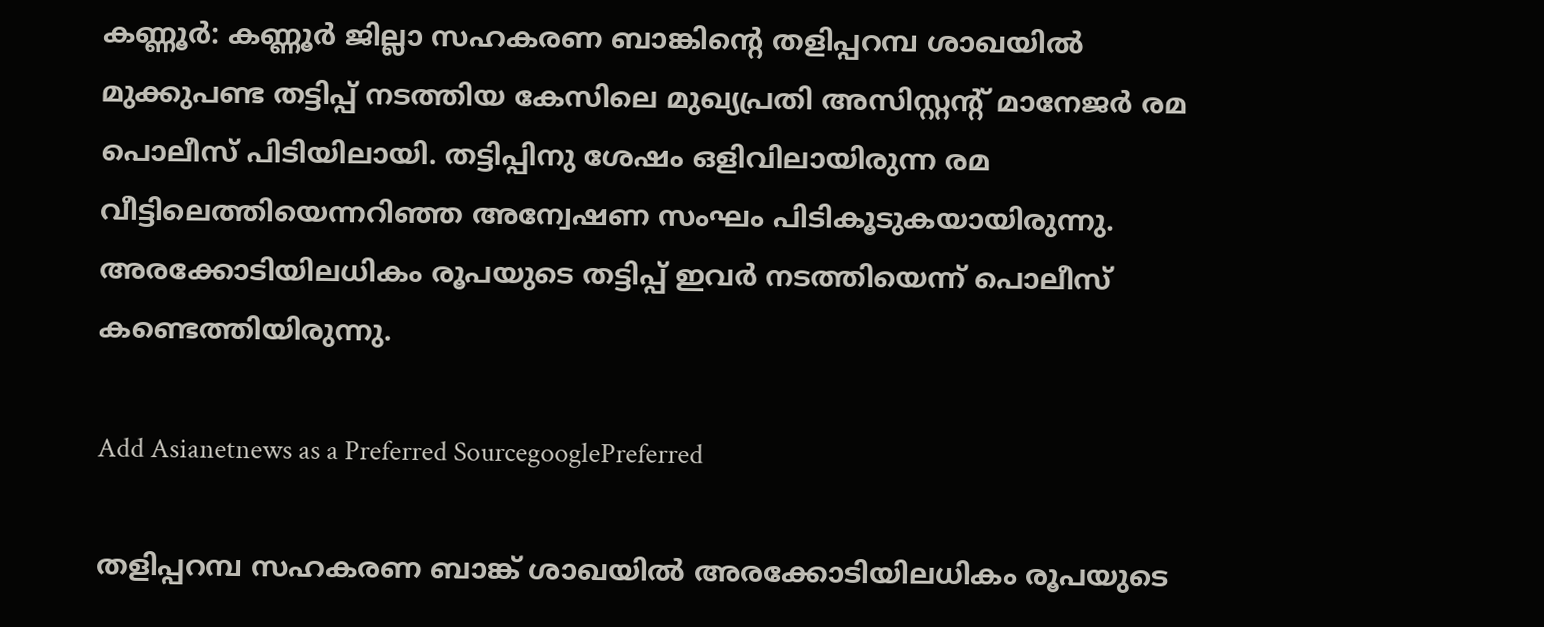കണ്ണൂര്‍: കണ്ണൂർ ജില്ലാ സഹകരണ ബാങ്കിന്‍റെ തളിപ്പറമ്പ ശാഖയിൽ മുക്കുപണ്ട തട്ടിപ്പ് നടത്തിയ കേസിലെ മുഖ്യപ്രതി അസിസ്റ്റന്‍റ് മാനേജർ രമ പൊലീസ് പിടിയിലായി. തട്ടിപ്പിനു ശേഷം ഒളിവിലായിരുന്ന രമ വീട്ടിലെത്തിയെന്നറിഞ്ഞ അന്വേഷണ സംഘം പിടികൂടുകയായിരുന്നു. അരക്കോടിയിലധികം രൂപയുടെ തട്ടിപ്പ് ഇവർ നടത്തിയെന്ന് പൊലീസ് കണ്ടെത്തിയിരുന്നു.

Add Asianetnews as a Preferred SourcegooglePreferred

തളിപ്പറമ്പ സഹകരണ ബാങ്ക് ശാഖയിൽ അരക്കോടിയിലധികം രൂപയുടെ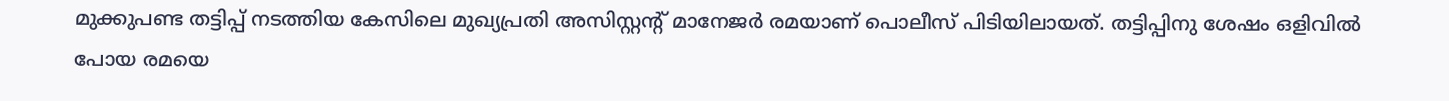മുക്കുപണ്ട തട്ടിപ്പ് നടത്തിയ കേസിലെ മുഖ്യപ്രതി അസിസ്റ്റന്‍റ് മാനേജർ രമയാണ് പൊലീസ് പിടിയിലായത്. തട്ടിപ്പിനു ശേഷം ഒളിവിൽ പോയ രമയെ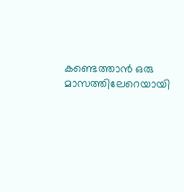കണ്ടെത്താൻ ഒരു മാസത്തിലേറെയായി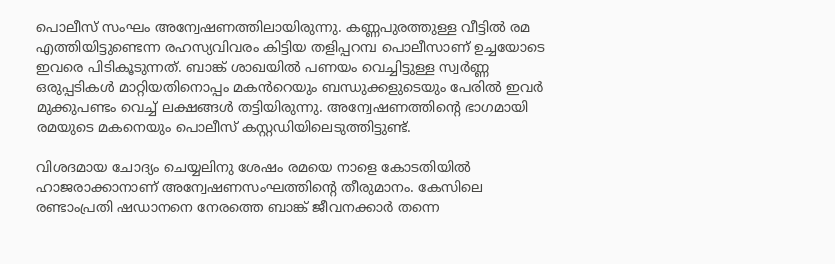പൊലീസ് സംഘം അന്വേഷണത്തിലായിരുന്നു. കണ്ണപുരത്തുള്ള വീട്ടിൽ രമ എത്തിയിട്ടുണ്ടെന്ന രഹസ്യവിവരം കിട്ടിയ തളിപ്പറമ്പ പൊലീസാണ് ഉച്ചയോടെ ഇവരെ പിടികൂടുന്നത്. ബാങ്ക് ശാഖയിൽ പണയം വെച്ചിട്ടുള്ള സ്വർണ്ണ ഒരുപ്പടികൾ മാറ്റിയതിനൊപ്പം മകൻറെയും ബന്ധുക്കളുടെയും പേരിൽ ഇവർ മുക്കുപണ്ടം വെച്ച് ലക്ഷങ്ങൾ തട്ടിയിരുന്നു. അന്വേഷണത്തിന്‍റെ ഭാഗമായി രമയുടെ മകനെയും പൊലീസ് കസ്റ്റഡിയിലെടുത്തിട്ടുണ്ട്.

വിശദമായ ചോദ്യം ചെയ്യലിനു ശേഷം രമയെ നാളെ കോടതിയിൽ ഹാജരാക്കാനാണ് അന്വേഷണസംഘത്തിന്‍റെ തീരുമാനം. കേസിലെ രണ്ടാംപ്രതി ഷഡാനനെ നേരത്തെ ബാങ്ക് ജീവനക്കാർ തന്നെ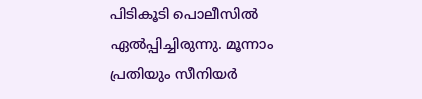പിടികൂടി പൊലീസിൽ ഏൽപ്പിച്ചിരുന്നു. മൂന്നാം പ്രതിയും സീനിയർ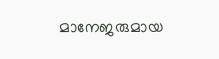മാനേജരുമായ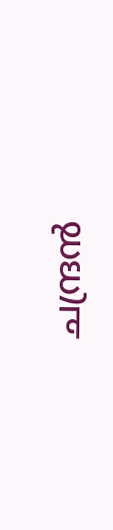ചന്ദ്രൻ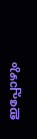ഇപ്പോഴും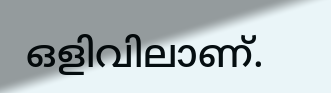ഒളിവിലാണ്.